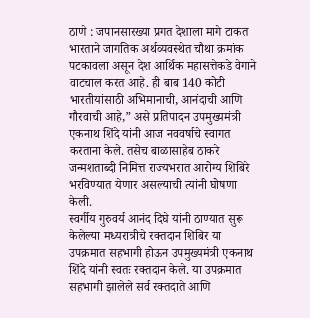ठाणे : जपानसारख्या प्रगत देशाला मागे टाकत भारताने जागतिक अर्थव्यवस्थेत चौथा क्रमांक पटकावला असून देश आर्थिक महासत्तेकडे वेगाने वाटचाल करत आहे. ही बाब 140 कोटी भारतीयांसाठी अभिमानाची, आनंदाची आणि गौरवाची आहे,” असे प्रतिपादन उपमुख्यमंत्री एकनाथ शिंदे यांनी आज नववर्षाचे स्वागत करताना केले. तसेच बाळासाहेब ठाकरे जन्मशताब्दी निमित्त राज्यभरात आरोग्य शिबिरे भरविण्यात येणार असल्याची त्यांनी घोषणा केली.
स्वर्गीय गुरुवर्य आनंद दिघे यांनी ठाण्यात सुरू केलेल्या मध्यरात्रीचे रक्तदान शिबिर या उपक्रमात सहभागी होऊन उपमुख्यमंत्री एकनाथ शिंदे यांनी स्वतः रक्तदान केले. या उपक्रमात सहभागी झालेले सर्व रक्तदाते आणि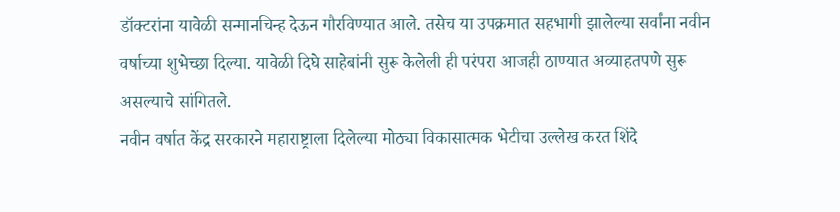डॉक्टरांना यावेळी सन्मानचिन्ह देऊन गौरविण्यात आले. तसेच या उपक्रमात सहभागी झालेल्या सर्वांना नवीन वर्षाच्या शुभेच्छा दिल्या. यावेळी दिघे साहेबांनी सुरू केलेली ही परंपरा आजही ठाण्यात अव्याहतपणे सुरू असल्याचे सांगितले.
नवीन वर्षात केंद्र सरकारने महाराष्ट्राला दिलेल्या मोठ्या विकासात्मक भेटीचा उल्लेख करत शिंदे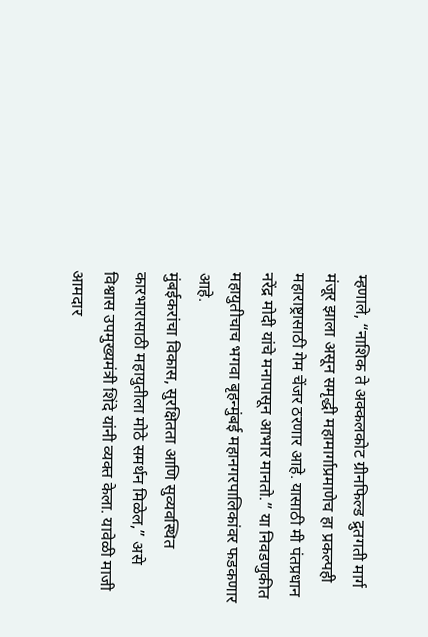म्हणाले, “नाशिक ते अक्कलकोट ग्रीनफिल्ड द्रुतगती मार्ग मंजूर झाला असून समृद्धी महामार्गाप्रमाणेच हा प्रकल्पही महाराष्ट्रासाठी गेम चेंजर ठरणार आहे. यासाठी मी पंतप्रधान नरेंद्र मोदी यांचे मनापासून आभार मानतो.” या निवडणुकीत महायुतीचाच भगवा बृहन्मुंबई महानगरपालिकांवर फडकणार आहे.
मुंबईकरांचा विकास, सुरक्षितता आणि सुव्यवस्थित कारभारासाठी महायुतीला मोठे समर्थन मिळेल,” असे विश्वास उपमुख्यमंत्री शिंदे यांनी व्यक्त केला. यावेळी माजी आमदार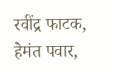रवींद्र फाटक, हेमंत पवार,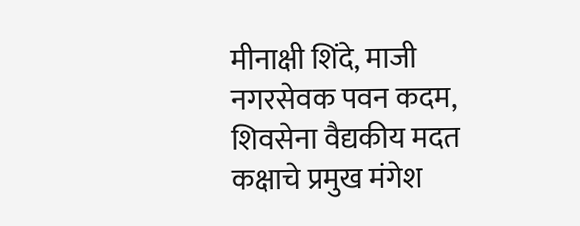मीनाक्षी शिंदे, माजी नगरसेवक पवन कदम, शिवसेना वैद्यकीय मदत कक्षाचे प्रमुख मंगेश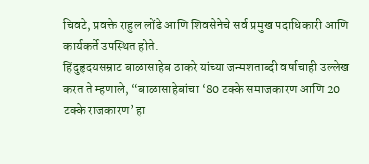चिवटे, प्रवक्ते राहुल लोंढे आणि शिवसेनेचे सर्व प्रमुख पदाधिकारी आणि कार्यकर्ते उपस्थित होते.
हिंदुहृदयसम्राट बाळासाहेब ठाकरे यांच्या जन्मशताब्दी वर्षाचाही उल्लेख करत ते म्हणाले, “बाळासाहेबांचा ‘80 टक्के समाजकारण आणि 20 टक्के राजकारण’ हा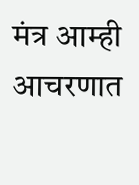मंत्र आम्ही आचरणात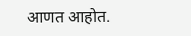आणत आहोत.